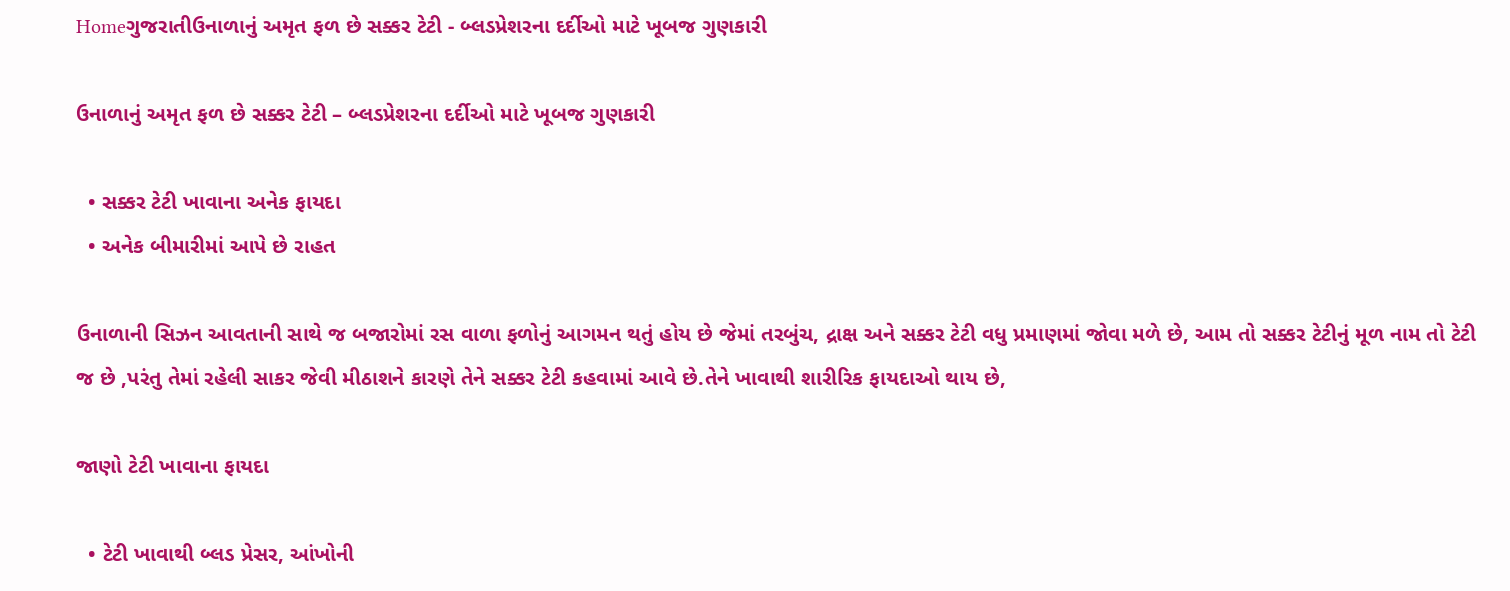Homeગુજરાતીઉનાળાનું અમૃત ફળ છે સક્કર ટેટી - બ્લડપ્રેશરના દર્દીઓ માટે ખૂબજ ગુણકારી

ઉનાળાનું અમૃત ફળ છે સક્કર ટેટી – બ્લડપ્રેશરના દર્દીઓ માટે ખૂબજ ગુણકારી

  • સક્કર ટેટી ખાવાના અનેક ફાયદા
  • અનેક બીમારીમાં આપે છે રાહત

ઉનાળાની સિઝન આવતાની સાથે જ બજારોમાં રસ વાળા ફળોનું આગમન થતું હોય છે જેમાં તરબુંચ, દ્રાક્ષ અને સક્કર ટેટી વધુ પ્રમાણમાં જોવા મળે છે, આમ તો સક્કર ટેટીનું મૂળ નામ તો ટેટી જ છે ,પરંતુ તેમાં રહેલી સાકર જેવી મીઠાશને કારણે તેને સક્કર ટેટી કહવામાં આવે છે.તેને ખાવાથી શારીરિક ફાયદાઓ થાય છે,

જાણો ટેટી ખાવાના ફાયદા

  • ટેટી ખાવાથી બ્લડ પ્રેસર, આંખોની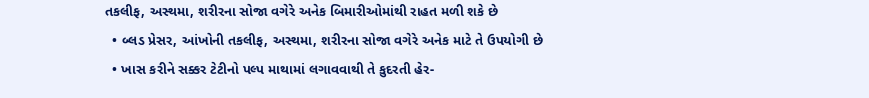તકલીફ, અસ્થમા, શરીરના સોજા વગેરે અનેક બિમારીઓમાંથી રાહત મળી શકે છે
  • બ્લડ પ્રેસર, આંખોની તકલીફ, અસ્થમા, શરીરના સોજા વગેરે અનેક માટે તે ઉપયોગી છે
  • ખાસ કરીને સક્કર ટેટીનો પલ્પ માથામાં લગાવવાથી તે કુદરતી હેર-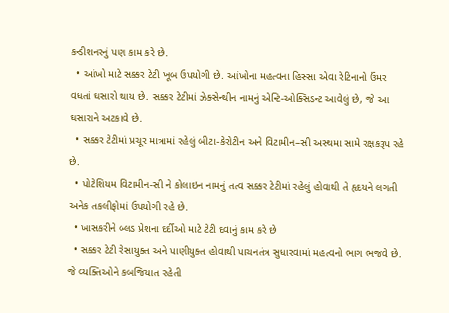કન્ડીશનરનું પણ કામ કરે છે.
  • આંખો માટે સક્કર ટેટી ખૂબ ઉપયોગી છે. આંખોના મહત્વના હિસ્સા એવા રેટિનાનો ઉંમર વધતાં ઘસારો થાય છે. સક્કર ટેટીમાં ઝેક્સેન્થીન નામનું એન્ટિ-ઓક્સિડન્ટ આવેલું છે, જે આ ઘસારાને અટકાવે છે.
  • સક્કર ટેટીમાં પ્રચૂર માત્રામાં રહેલું બીટા-કેરોટીન અને વિટામીન–સી અસ્થમા સામે રક્ષકરૂપ રહે છે.
  • પોટેશિયમ વિટામીન-સી ને કોલાઇન નામનું તત્વ સક્કર ટેટીમાં રહેલું હોવાથી તે હૃદયને લગતી અનેક તકલીફોમાં ઉપયોગી રહે છે.
  • ખાસકરીને બ્લડ પ્રેશના દર્દીઓ માટે ટેટી દવાનું કામ કરે છે
  • સક્કર ટેટી રેસાયુક્ત અને પાણીયુક્ત હોવાથી પાચનતંત્ર સુધારવામાં મહત્વનો ભાગ ભજવે છે. જે વ્યક્તિઓને કબજિયાત રહેતી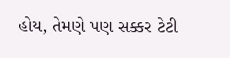હોય, તેમણે પણ સક્કર ટેટી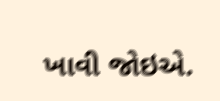ખાવી જોઇએ.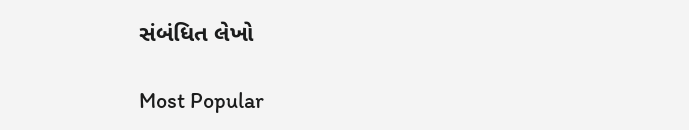સંબંધિત લેખો

Most Popular